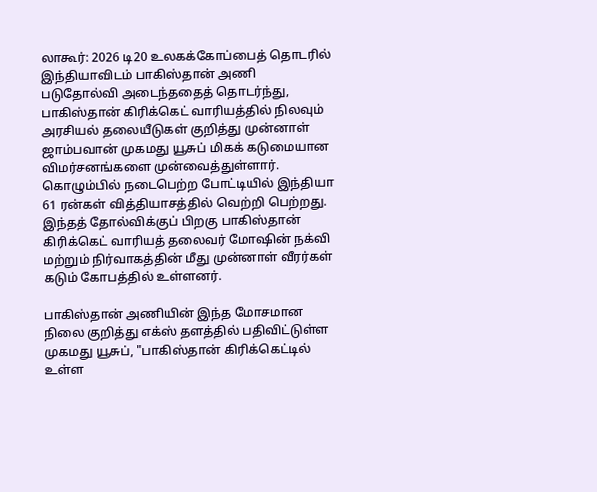லாகூர்: 2026 டி20 உலகக்கோப்பைத் தொடரில் இந்தியாவிடம் பாகிஸ்தான் அணி படுதோல்வி அடைந்ததைத் தொடர்ந்து, பாகிஸ்தான் கிரிக்கெட் வாரியத்தில் நிலவும் அரசியல் தலையீடுகள் குறித்து முன்னாள் ஜாம்பவான் முகமது யூசுப் மிகக் கடுமையான விமர்சனங்களை முன்வைத்துள்ளார்.
கொழும்பில் நடைபெற்ற போட்டியில் இந்தியா 61 ரன்கள் வித்தியாசத்தில் வெற்றி பெற்றது. இந்தத் தோல்விக்குப் பிறகு பாகிஸ்தான் கிரிக்கெட் வாரியத் தலைவர் மோஷின் நக்வி மற்றும் நிர்வாகத்தின் மீது முன்னாள் வீரர்கள் கடும் கோபத்தில் உள்ளனர்.

பாகிஸ்தான் அணியின் இந்த மோசமான நிலை குறித்து எக்ஸ் தளத்தில் பதிவிட்டுள்ள முகமது யூசுப், "பாகிஸ்தான் கிரிக்கெட்டில் உள்ள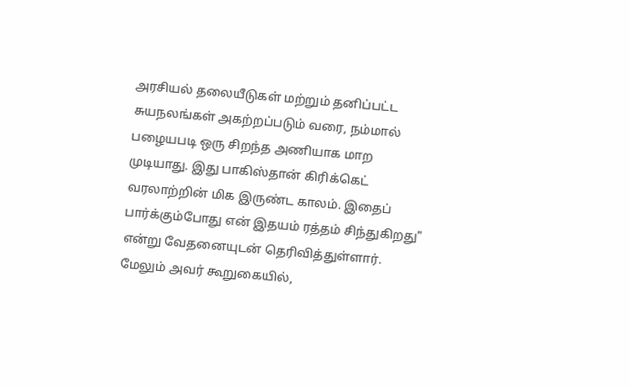அரசியல் தலையீடுகள் மற்றும் தனிப்பட்ட சுயநலங்கள் அகற்றப்படும் வரை, நம்மால் பழையபடி ஒரு சிறந்த அணியாக மாற முடியாது. இது பாகிஸ்தான் கிரிக்கெட் வரலாற்றின் மிக இருண்ட காலம். இதைப் பார்க்கும்போது என் இதயம் ரத்தம் சிந்துகிறது" என்று வேதனையுடன் தெரிவித்துள்ளார்.
மேலும் அவர் கூறுகையில்,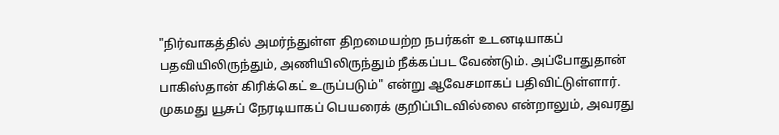"நிர்வாகத்தில் அமர்ந்துள்ள திறமையற்ற நபர்கள் உடனடியாகப் பதவியிலிருந்தும், அணியிலிருந்தும் நீக்கப்பட வேண்டும். அப்போதுதான் பாகிஸ்தான் கிரிக்கெட் உருப்படும்" என்று ஆவேசமாகப் பதிவிட்டுள்ளார்.
முகமது யூசுப் நேரடியாகப் பெயரைக் குறிப்பிடவில்லை என்றாலும், அவரது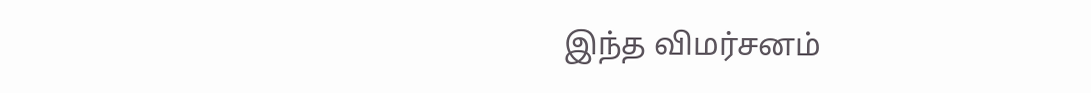இந்த விமர்சனம்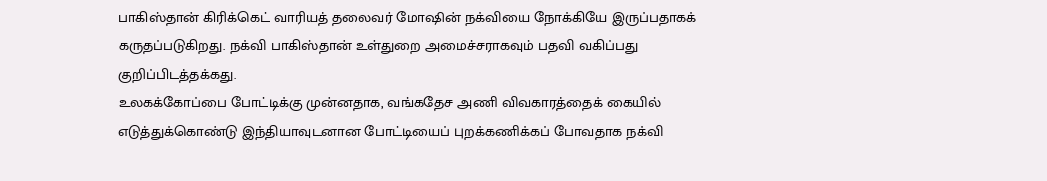பாகிஸ்தான் கிரிக்கெட் வாரியத் தலைவர் மோஷின் நக்வியை நோக்கியே இருப்பதாகக் கருதப்படுகிறது. நக்வி பாகிஸ்தான் உள்துறை அமைச்சராகவும் பதவி வகிப்பது குறிப்பிடத்தக்கது.
உலகக்கோப்பை போட்டிக்கு முன்னதாக, வங்கதேச அணி விவகாரத்தைக் கையில் எடுத்துக்கொண்டு இந்தியாவுடனான போட்டியைப் புறக்கணிக்கப் போவதாக நக்வி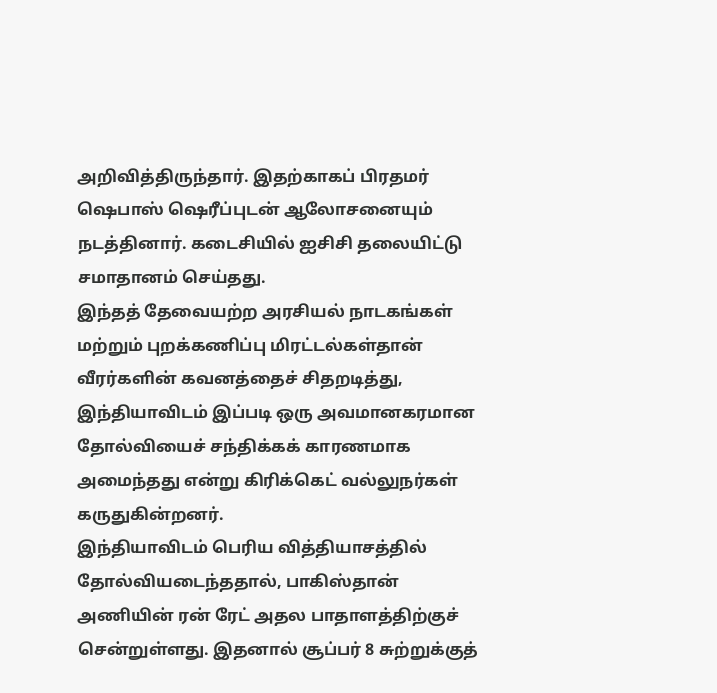அறிவித்திருந்தார். இதற்காகப் பிரதமர் ஷெபாஸ் ஷெரீப்புடன் ஆலோசனையும் நடத்தினார். கடைசியில் ஐசிசி தலையிட்டு சமாதானம் செய்தது.
இந்தத் தேவையற்ற அரசியல் நாடகங்கள் மற்றும் புறக்கணிப்பு மிரட்டல்கள்தான் வீரர்களின் கவனத்தைச் சிதறடித்து, இந்தியாவிடம் இப்படி ஒரு அவமானகரமான தோல்வியைச் சந்திக்கக் காரணமாக அமைந்தது என்று கிரிக்கெட் வல்லுநர்கள் கருதுகின்றனர்.
இந்தியாவிடம் பெரிய வித்தியாசத்தில் தோல்வியடைந்ததால், பாகிஸ்தான் அணியின் ரன் ரேட் அதல பாதாளத்திற்குச் சென்றுள்ளது. இதனால் சூப்பர் 8 சுற்றுக்குத்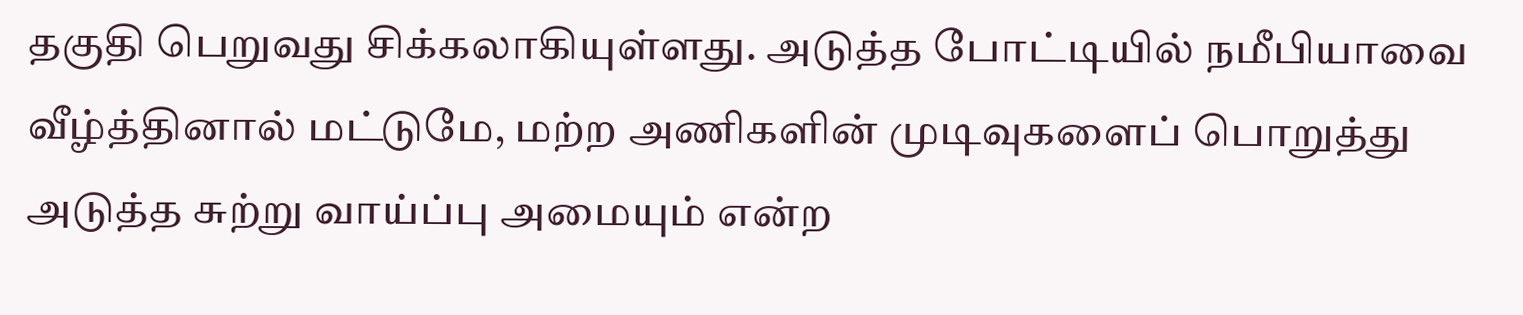தகுதி பெறுவது சிக்கலாகியுள்ளது. அடுத்த போட்டியில் நமீபியாவை வீழ்த்தினால் மட்டுமே, மற்ற அணிகளின் முடிவுகளைப் பொறுத்து அடுத்த சுற்று வாய்ப்பு அமையும் என்ற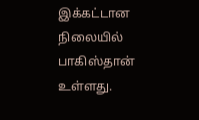இக்கட்டான நிலையில் பாகிஸ்தான் உள்ளது.